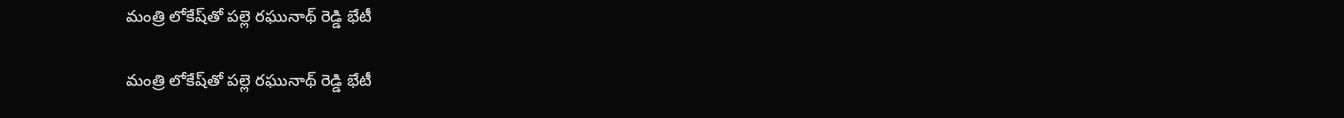మంత్రి లోకేష్‌తో పల్లె రఘునాథ్‌ రెడ్డి భేటీ

మంత్రి లోకేష్‌తో పల్లె రఘునాథ్‌ రెడ్డి భేటీ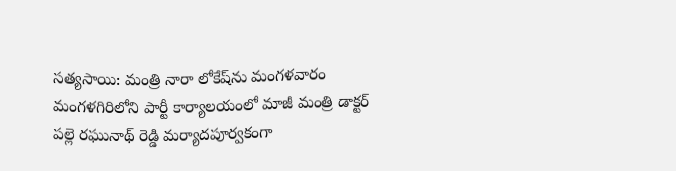సత్యసాయి: మంత్రి నారా లోకేష్‌ను మంగళవారం మంగళగిరిలోని పార్టీ కార్యాలయంలో మాజీ మంత్రి డాక్టర్‌ పల్లె రఘునాథ్‌ రెడ్డి మర్యాదపూర్వకంగా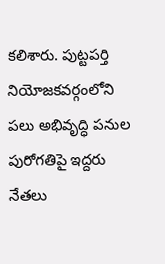కలిశారు. పుట్టపర్తి నియోజకవర్గంలోని పలు అభివృద్ధి పనుల పురోగతిపై ఇద్దరు నేతలు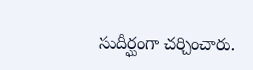సుదీర్ఘంగా చర్చించారు.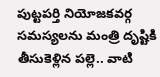పుట్టపర్తి నియోజకవర్గ సమస్యలను మంత్రి దృష్టికి తీసుకెళ్లిన పల్లె.. వాటి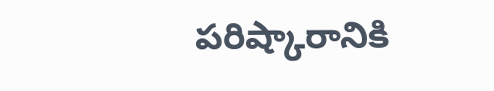పరిష్కారానికి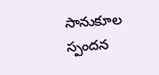సానుకూల స్పందన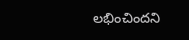లభించిందని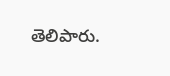తెలిపారు.